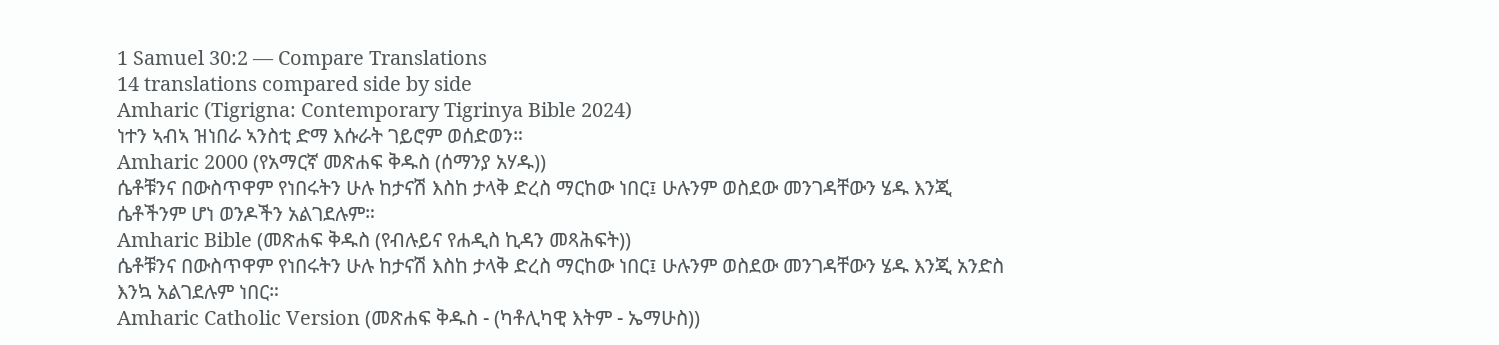1 Samuel 30:2 — Compare Translations
14 translations compared side by side
Amharic (Tigrigna: Contemporary Tigrinya Bible 2024)
ነተን ኣብኣ ዝነበራ ኣንስቲ ድማ እሱራት ገይሮም ወሰድወን።
Amharic 2000 (የአማርኛ መጽሐፍ ቅዱስ (ሰማንያ አሃዱ))
ሴቶቹንና በውስጥዋም የነበሩትን ሁሉ ከታናሽ እስከ ታላቅ ድረስ ማርከው ነበር፤ ሁሉንም ወስደው መንገዳቸውን ሄዱ እንጂ ሴቶችንም ሆነ ወንዶችን አልገደሉም።
Amharic Bible (መጽሐፍ ቅዱስ (የብሉይና የሐዲስ ኪዳን መጻሕፍት))
ሴቶቹንና በውስጥዋም የነበሩትን ሁሉ ከታናሽ እስከ ታላቅ ድረስ ማርከው ነበር፤ ሁሉንም ወስደው መንገዳቸውን ሄዱ እንጂ አንድስ እንኳ አልገደሉም ነበር።
Amharic Catholic Version (መጽሐፍ ቅዱስ - (ካቶሊካዊ እትም - ኤማሁስ))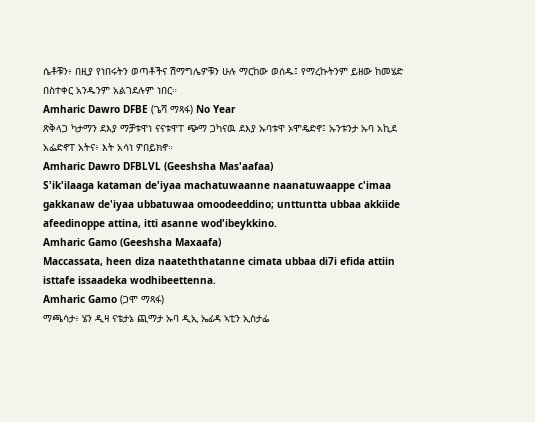ሴቶቹን፥ በዚያ የነበሩትን ወጣቶችና ሽማግሌዎቹን ሁሉ ማርከው ወሰዱ፤ የማረኩትንም ይዘው ከመሄድ በስተቀር አንዱንም አልገደሉም ነበር።
Amharic Dawro DFBE (ጌሻ ማጻፋ) No Year
ጽቅላጋ ካታማን ደእያ ማቻቱዋነ ናናቱዋፐ ጭማ ጋካናዉ ደእያ ኡባቱዋ ኦሞዴድኖ፤ ኡንቱንታ ኡባ አኪደ አፌድኖፐ አትና፥ እት አሳነ ዎበይክኖ።
Amharic Dawro DFBLVL (Geeshsha Mas'aafaa)
S'ik'ilaaga kataman de'iyaa machatuwaanne naanatuwaappe c'imaa gakkanaw de'iyaa ubbatuwaa omoodeeddino; unttuntta ubbaa akkiide afeedinoppe attina, itti asanne wod'ibeykkino.
Amharic Gamo (Geeshsha Maxaafa)
Maccassata, heen diza naateththatanne cimata ubbaa di7i efida attiin isttafe issaadeka wodhibeettenna.
Amharic Gamo (ጋሞ ማጻፋ)
ማጫሳታ፥ ሄን ዲዛ ናቴታኔ ጪማታ ኡባ ዲኢ ኤፊዳ ኣቲን ኢስታፌ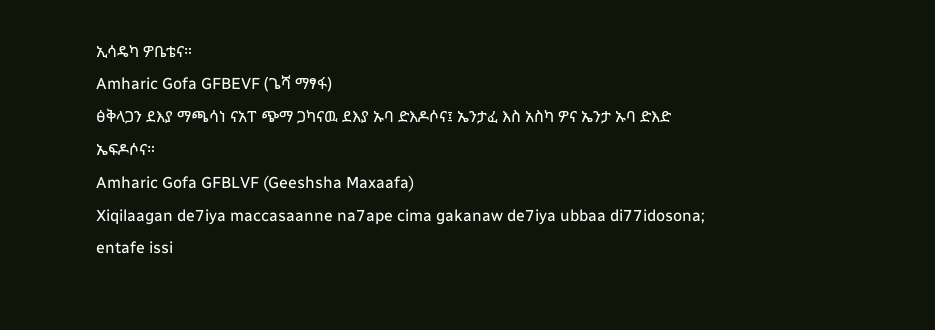ኢሳዴካ ዎቤቴና።
Amharic Gofa GFBEVF (ጌሻ ማፃፋ)
ፅቅላጋን ደእያ ማጫሳነ ናአፐ ጭማ ጋካናዉ ደእያ ኡባ ድእዶሶና፤ ኤንታፈ እስ አስካ ዎና ኤንታ ኡባ ድእድ ኤፍዶሶና።
Amharic Gofa GFBLVF (Geeshsha Maxaafa)
Xiqilaagan de7iya maccasaanne na7ape cima gakanaw de7iya ubbaa di77idosona; entafe issi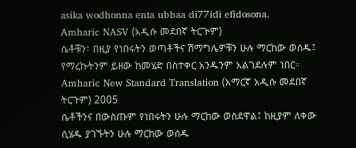asika wodhonna enta ubbaa di77idi efidosona.
Amharic NASV (አዲሱ መደበኛ ትርጒም)
ሴቶቹን፣ በዚያ የነበሩትን ወጣቶችና ሽማግሌዎቹን ሁሉ ማርከው ወሰዱ፤ የማረኩትንም ይዘው ከመሄድ በስተቀር አንዱንም አልገደሉም ነበር።
Amharic New Standard Translation (አማርኛ አዲሱ መደበኛ ትርጉም) 2005
ሴቶችንና በውስጡም የነበሩትን ሁሉ ማርከው ወስደዋል፤ ከዚያም ለቀው ሲሄዱ ያገኙትን ሁሉ ማርከው ወሰዱ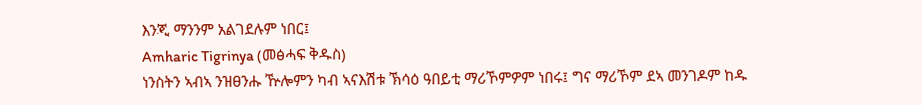እንጂ ማንንም አልገደሉም ነበር፤
Amharic Tigrinya (መፅሓፍ ቅዱስ)
ነንስትን ኣብኣ ንዝፀንሑ ዅሎምን ካብ ኣናእሽቱ ኽሳዕ ዓበይቲ ማሪኾምዎም ነበሩ፤ ግና ማሪኾም ደኣ መንገዶም ከዱ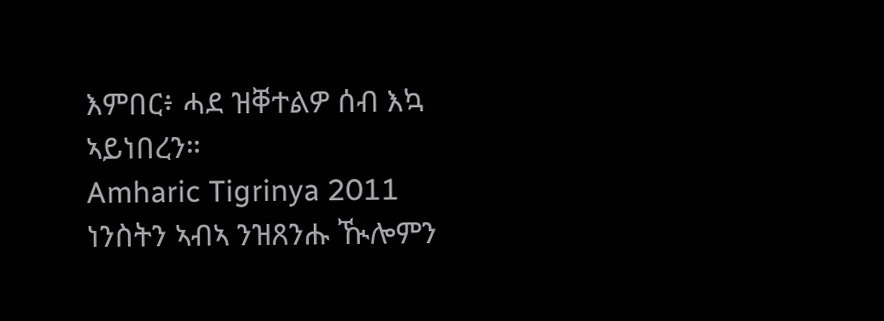እምበር፥ ሓደ ዝቐተልዎ ሰብ እኳ ኣይነበረን።
Amharic Tigrinya 2011
ነንስትን ኣብኣ ንዝጸንሑ ዂሎምን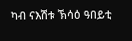ካብ ናእሽቱ ኽሳዕ ዓበይቲ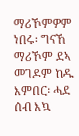ማሪኾምዎም ነበሩ፡ ግናኸ ማሪኾም ደኣ መገዶም ከዱ እምበር፡ ሓደ ሰብ እኳ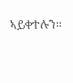ኣይቀተሉን።